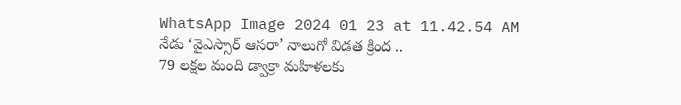WhatsApp Image 2024 01 23 at 11.42.54 AM
నేడు ‘వైఎస్సార్ ఆసరా’ నాలుగో విడత క్రింద ..
79 లక్షల మంది డ్వాక్రా మహిళలకు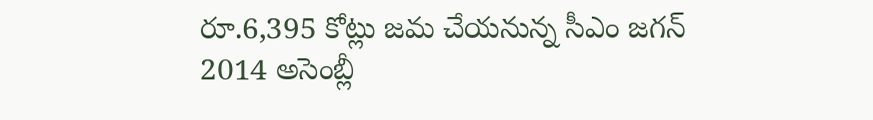రూ.6,395 కోట్లు జమ చేయనున్న సీఎం జగన్
2014 అసెంబ్లీ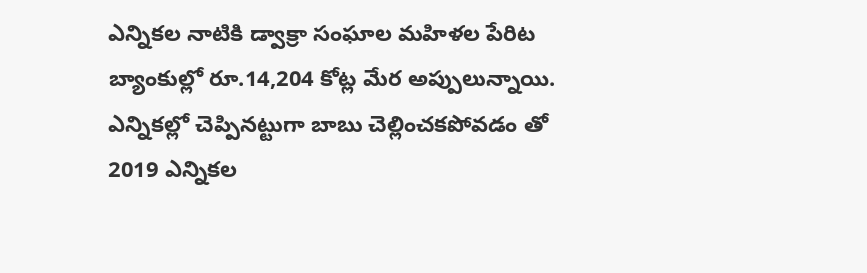ఎన్నికల నాటికి డ్వాక్రా సంఘాల మహిళల పేరిట బ్యాంకుల్లో రూ.14,204 కోట్ల మేర అప్పులున్నాయి.
ఎన్నికల్లో చెప్పినట్టుగా బాబు చెల్లించకపోవడం తో
2019 ఎన్నికల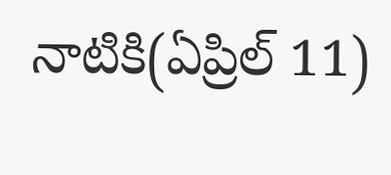నాటికి(ఏప్రిల్ 11)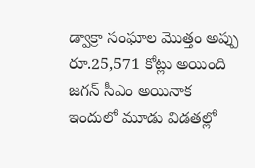డ్వాక్రా సంఘాల మొత్తం అప్పు రూ.25,571 కోట్లు అయింది
జగన్ సీఎం అయినాక
ఇందులో మూడు విడతల్లో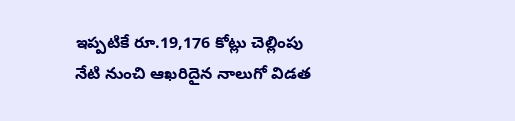ఇప్పటికే రూ.19,176 కోట్లు చెల్లింపు
నేటి నుంచి ఆఖరిదైన నాలుగో విడత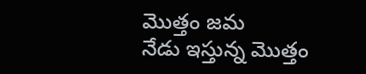మొత్తం జమ
నేడు ఇస్తున్న మొత్తం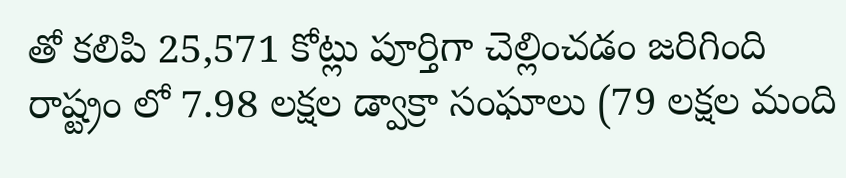తో కలిపి 25,571 కోట్లు పూర్తిగా చెల్లించడం జరిగింది
రాష్ట్రం లో 7.98 లక్షల డ్వాక్రా సంఘాలు (79 లక్షల మంది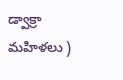డ్వాక్రా మహిళలు )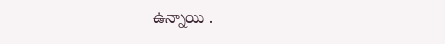ఉన్నాయి .